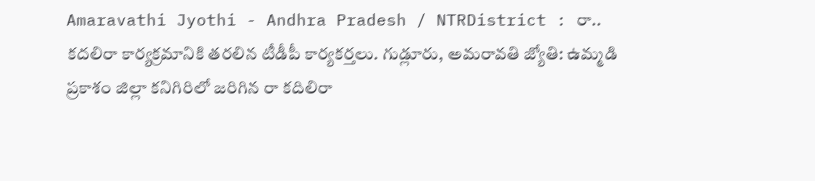Amaravathi Jyothi - Andhra Pradesh / NTRDistrict : రా.. కదలిరా కార్యక్రమానికి తరలిన టీడీపీ కార్యకర్తలు. గుడ్లూరు, అమరావతి జ్యోతి: ఉమ్మడి ప్రకాశం జిల్లా కనిగిరిలో జరిగిన రా కదిలిరా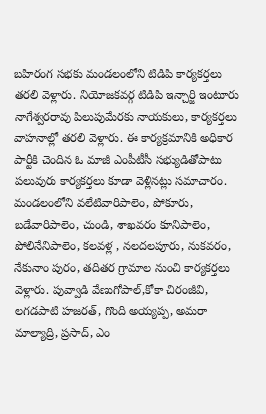బహిరంగ సభకు మండలంలోని టిడిపి కార్యకర్తలు తరలి వెళ్లారు. నియోజకవర్గ టిడిపి ఇన్చార్జి ఇంటూరు నాగేశ్వరరావు పిలుపుమేరకు నాయకులు, కార్యకర్తలు వాహనాల్లో తరలి వెళ్లారు. ఈ కార్యక్రమానికి అధికార పార్టీకి చెందిన ఓ మాజీ ఎంపీటీసీ సభ్యుడితోపాటు పలువురు కార్యకర్తలు కూడా వెళ్లినట్లు సమాచారం. మండలంలోని వలేటివారిపాలెం, పోకూరు, బడేవారిపాలెం, చుండి, శాఖవరం కూనిపాలెం, పోలినేనిపాలెం, కలవళ్ల , నలదలపూరు, నుకవరం, నేకునాం పురం, తదితర గ్రామాల నుంచి కార్యకర్తలు వెళ్లారు. పువ్వాడి వేణుగోపాల్,కోకా చిరంజీవి, లగడపాటి హజరత్, గొంది అయ్యప్ప, అమరా మాల్యాద్రి, ప్రసాద్, ఎం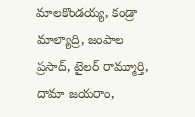మాలకొండయ్య, కండ్రా మాల్యాద్రి, జంపాల ప్రసాద్, టైలర్ రామ్మూర్తి, దామా జయరాం,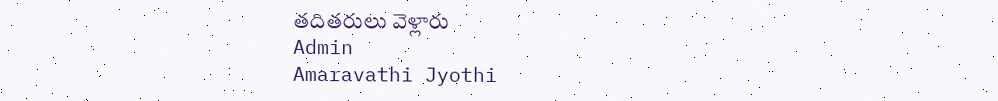తదితరులు వెళ్లారు
Admin
Amaravathi Jyothi